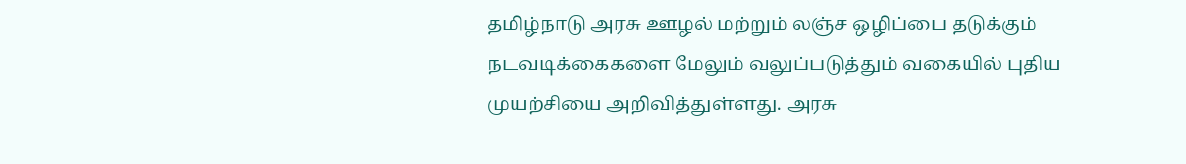தமிழ்நாடு அரசு ஊழல் மற்றும் லஞ்ச ஒழிப்பை தடுக்கும் நடவடிக்கைகளை மேலும் வலுப்படுத்தும் வகையில் புதிய முயற்சியை அறிவித்துள்ளது. அரசு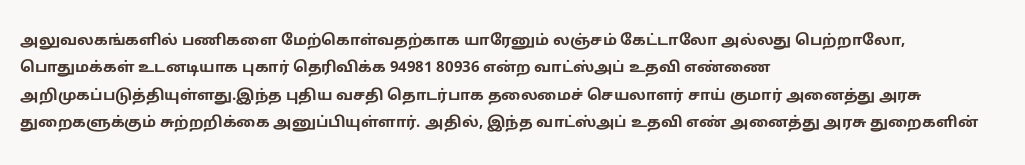அலுவலகங்களில் பணிகளை மேற்கொள்வதற்காக யாரேனும் லஞ்சம் கேட்டாலோ அல்லது பெற்றாலோ, பொதுமக்கள் உடனடியாக புகார் தெரிவிக்க 94981 80936 என்ற வாட்ஸ்அப் உதவி எண்ணை அறிமுகப்படுத்தியுள்ளது.இந்த புதிய வசதி தொடர்பாக தலைமைச் செயலாளர் சாய் குமார் அனைத்து அரசு துறைகளுக்கும் சுற்றறிக்கை அனுப்பியுள்ளார். அதில், இந்த வாட்ஸ்அப் உதவி எண் அனைத்து அரசு துறைகளின்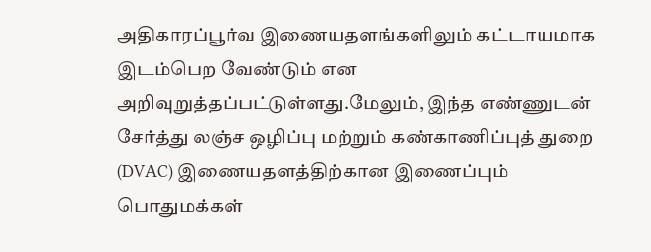அதிகாரப்பூர்வ இணையதளங்களிலும் கட்டாயமாக இடம்பெற வேண்டும் என அறிவுறுத்தப்பட்டுள்ளது.மேலும், இந்த எண்ணுடன் சேர்த்து லஞ்ச ஒழிப்பு மற்றும் கண்காணிப்புத் துறை (DVAC) இணையதளத்திற்கான இணைப்பும் பொதுமக்கள்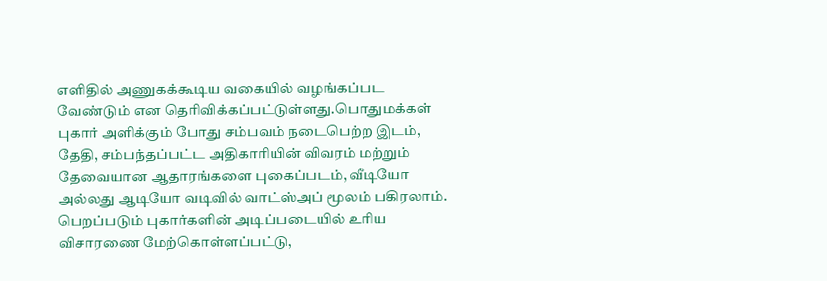எளிதில் அணுகக்கூடிய வகையில் வழங்கப்பட வேண்டும் என தெரிவிக்கப்பட்டுள்ளது.பொதுமக்கள் புகார் அளிக்கும் போது சம்பவம் நடைபெற்ற இடம், தேதி, சம்பந்தப்பட்ட அதிகாரியின் விவரம் மற்றும் தேவையான ஆதாரங்களை புகைப்படம், வீடியோ அல்லது ஆடியோ வடிவில் வாட்ஸ்அப் மூலம் பகிரலாம். பெறப்படும் புகார்களின் அடிப்படையில் உரிய விசாரணை மேற்கொள்ளப்பட்டு,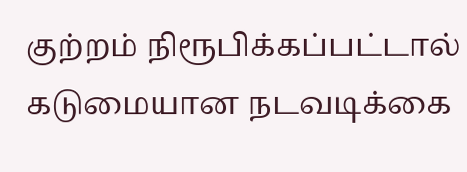குற்றம் நிரூபிக்கப்பட்டால் கடுமையான நடவடிக்கை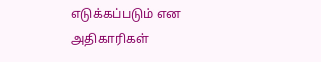எடுக்கப்படும் என அதிகாரிகள்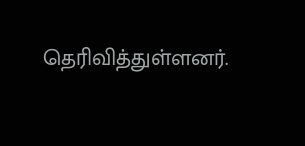தெரிவித்துள்ளனர்.